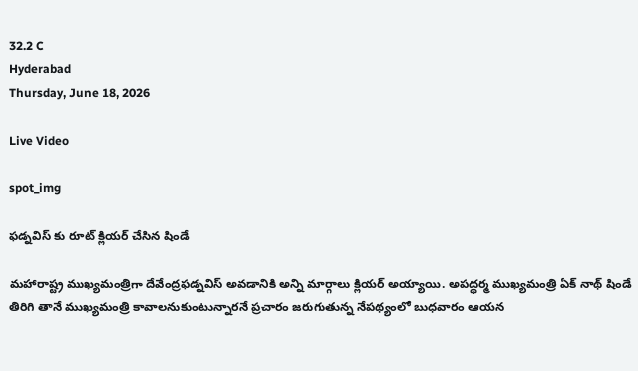32.2 C
Hyderabad
Thursday, June 18, 2026

Live Video

spot_img

ఫడ్నవిస్ కు రూట్ క్లియర్ చేసిన షిండే

మహారాష్ట్ర ముఖ్యమంత్రిగా దేవేంద్రఫడ్నవిస్ అవడానికి అన్ని మార్గాలు క్లియర్ అయ్యాయి. అపద్ధర్మ ముఖ్యమంత్రి ఏక్ నాథ్ షిండే తిరిగి తానే ముఖ్యమంత్రి కావాలనుకుంటున్నారనే ప్రచారం జరుగుతున్న నేపథ్యంలో బుధవారం ఆయన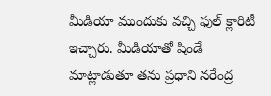మీడియా ముందుకు వచ్చి ఫుల్ క్లారిటీ ఇచ్చారు. మీడియాతో షిండే మాట్లాడుతూ తను ప్రధాని నరేంద్ర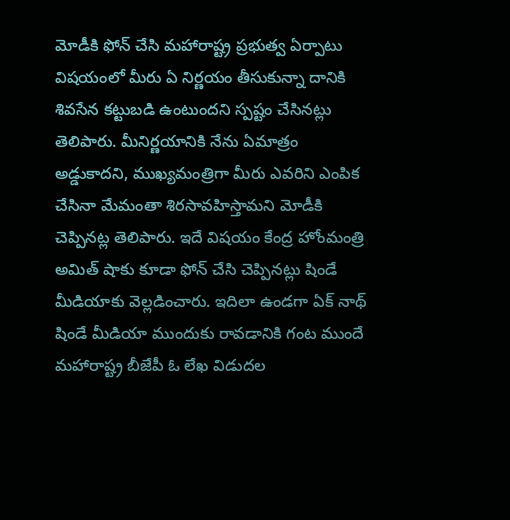మోడీకి ఫోన్ చేసి మహారాష్ట్ర ప్రభుత్వ ఏర్పాటు విషయంలో మీరు ఏ నిర్ణయం తీసుకున్నా దానికి శివసేన కట్టుబడి ఉంటుందని స్పష్టం చేసినట్లు తెలిపారు. మీనిర్ణయానికి నేను ఏమాత్రం అడ్డుకాదని, ముఖ్యమంత్రిగా మీరు ఎవరిని ఎంపిక చేసినా మేమంతా శిరసావహిస్తామని మోడీకి చెప్పినట్ల తెలిపారు. ఇదే విషయం కేంద్ర హోంమంత్రి అమిత్ షాకు కూడా ఫోన్ చేసి చెప్పినట్లు షిండే మీడియాకు వెల్లడించారు. ఇదిలా ఉండగా ఏక్ నాథ్ షిండే మీడియా ముందుకు రావడానికి గంట ముందే మహారాష్ట్ర బీజేపీ ఓ లేఖ విడుదల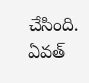చేసింది. ఏవత్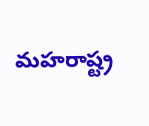మహరాష్ట్ర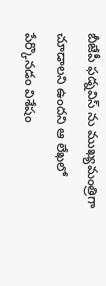బీజేపీ ఫడ్నవిస్ ను ముఖ్యమంత్రిగా చూడాలని ఉందని ఆ లేఖలో పేర్కొనడం విశేషం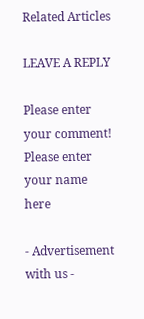Related Articles

LEAVE A REPLY

Please enter your comment!
Please enter your name here

- Advertisement with us -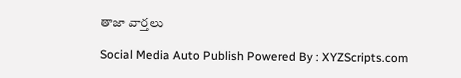తాజా వార్తలు

Social Media Auto Publish Powered By : XYZScripts.com